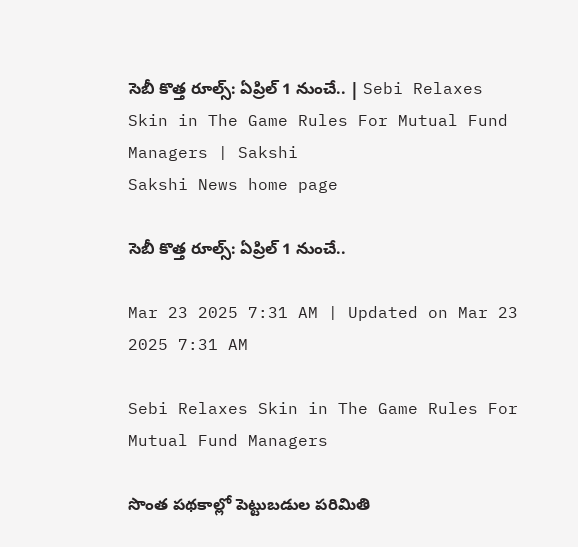సెబీ కొత్త రూల్స్: ఏప్రిల్‌ 1 నుంచే.. | Sebi Relaxes Skin in The Game Rules For Mutual Fund Managers | Sakshi
Sakshi News home page

సెబీ కొత్త రూల్స్: ఏప్రిల్‌ 1 నుంచే..

Mar 23 2025 7:31 AM | Updated on Mar 23 2025 7:31 AM

Sebi Relaxes Skin in The Game Rules For Mutual Fund Managers

సొంత పథకాల్లో పెట్టుబడుల పరిమితి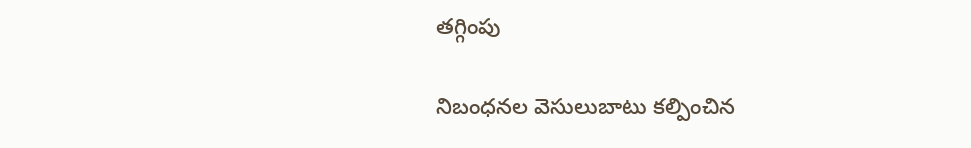తగ్గింపు

నిబంధనల వెసులుబాటు కల్పించిన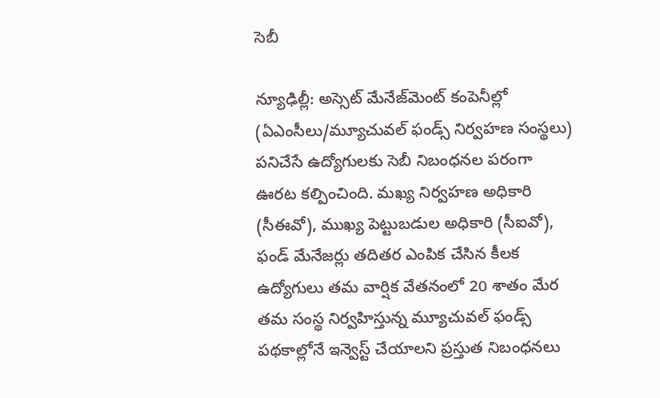సెబీ

న్యూఢిల్లీ: అస్సెట్‌ మేనేజ్‌మెంట్‌ కంపెనీల్లో (ఏఎంసీలు/మ్యూచువల్‌ ఫండ్స్‌ నిర్వహణ సంస్థలు) పనిచేసే ఉద్యోగులకు సెబీ నిబంధనల పరంగా ఊరట కల్పించింది. మఖ్య నిర్వహణ అధికారి (సీఈవో), ముఖ్య పెట్టుబడుల అధికారి (సీఐవో), ఫండ్‌ మేనేజర్లు తదితర ఎంపిక చేసిన కీలక ఉద్యోగులు తమ వార్షిక వేతనంలో 20 శాతం మేర తమ సంస్థ నిర్వహిస్తున్న మ్యూచువల్‌ ఫండ్స్‌ పథకాల్లోనే ఇన్వెస్ట్‌ చేయాలని ప్రస్తుత నిబంధనలు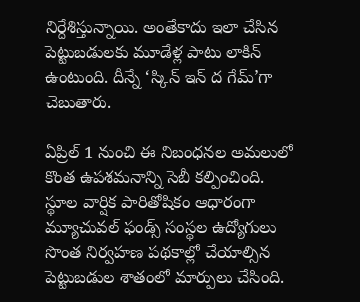నిర్దేశిస్తున్నాయి. అంతేకాదు ఇలా చేసిన పెట్టుబడులకు మూడేళ్ల పాటు లాకిన్‌ ఉంటుంది. దీన్నే ‘స్కిన్‌ ఇన్‌ ద గేమ్’గా చెబుతారు.

ఏప్రిల్‌ 1 నుంచి ఈ నిబంధనల అమలులో కొంత ఉపశమనాన్ని సెబీ కల్పించింది. స్థూల వార్షిక పారితోషికం ఆధారంగా మ్యూచువల్‌ ఫండ్స్‌ సంస్థల ఉద్యోగులు సొంత నిర్వహణ పథకాల్లో చేయాల్సిన పెట్టుబడుల శాతంలో మార్పులు చేసింది.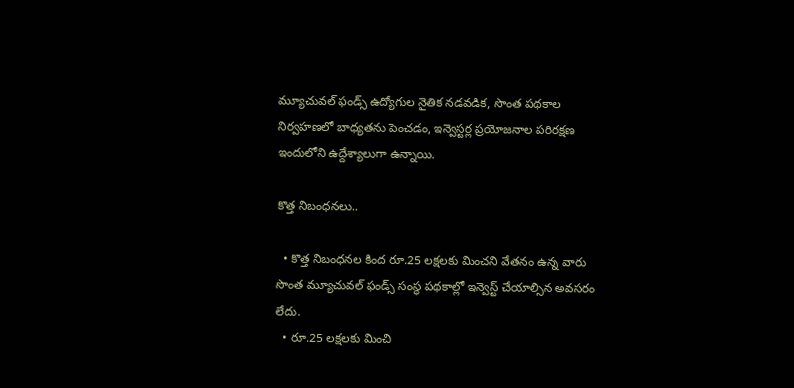మ్యూచువల్‌ ఫండ్స్‌ ఉద్యోగుల నైతిక నడవడిక, సొంత పథకాల నిర్వహణలో బాధ్యతను పెంచడం, ఇన్వెస్టర్ల ప్రయోజనాల పరిరక్షణ ఇందులోని ఉద్దేశ్యాలుగా ఉన్నాయి.

కొత్త నిబంధనలు..

  • కొత్త నిబంధనల కింద రూ.25 లక్షలకు మించని వేతనం ఉన్న వారు సొంత మ్యూచువల్‌ ఫండ్స్‌ సంస్థ పథకాల్లో ఇన్వెస్ట్‌ చేయాల్సిన అవసరం లేదు.
  • రూ.25 లక్షలకు మించి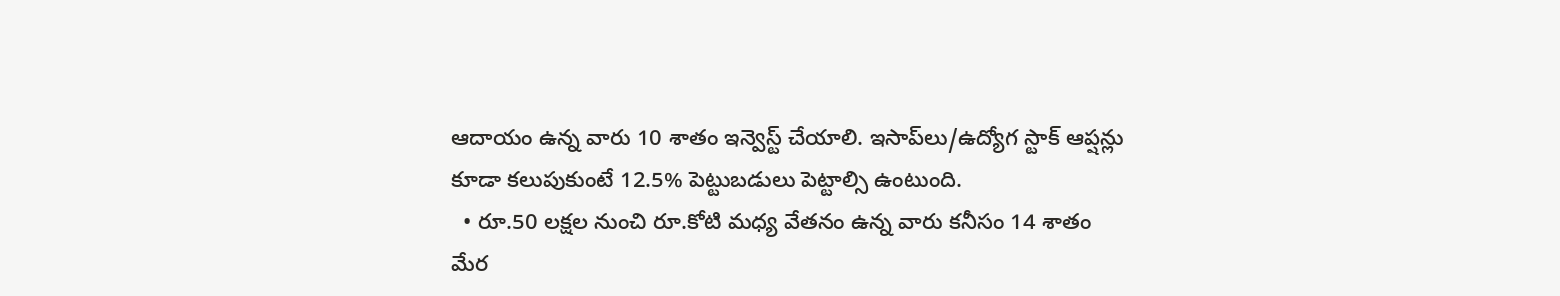ఆదాయం ఉన్న వారు 10 శాతం ఇన్వెస్ట్‌ చేయాలి. ఇసాప్‌లు/ఉద్యోగ స్టాక్‌ ఆప్షన్లు కూడా కలుపుకుంటే 12.5% పెట్టుబడులు పెట్టాల్సి ఉంటుంది.
  • రూ.50 లక్షల నుంచి రూ.కోటి మధ్య వేతనం ఉన్న వారు కనీసం 14 శాతం మేర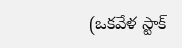(ఒకవేళ స్టాక్‌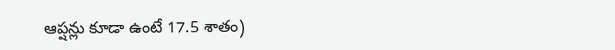ఆప్షన్లు కూడా ఉంటే 17.5 శాతం)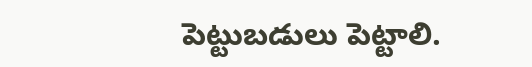పెట్టుబడులు పెట్టాలి.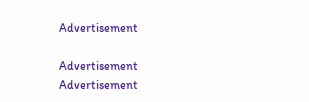Advertisement

Advertisement
Advertisement